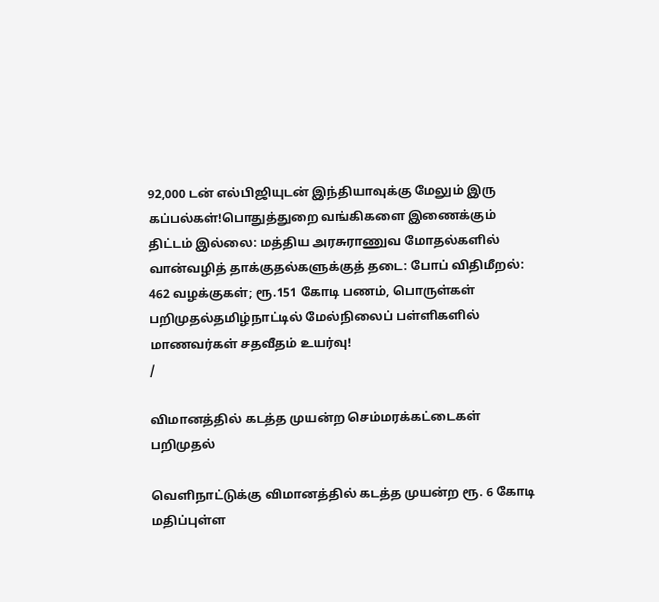92,000 டன் எல்பிஜியுடன் இந்தியாவுக்கு மேலும் இரு கப்பல்கள்!பொதுத்துறை வங்கிகளை இணைக்கும் திட்டம் இல்லை: மத்திய அரசுராணுவ மோதல்களில் வான்வழித் தாக்குதல்களுக்குத் தடை: போப் விதிமீறல்: 462 வழக்குகள்; ரூ.151 கோடி பணம், பொருள்கள் பறிமுதல்தமிழ்நாட்டில் மேல்நிலைப் பள்ளிகளில் மாணவர்கள் சதவீதம் உயர்வு!
/

விமானத்தில் கடத்த முயன்ற செம்மரக்கட்டைகள் பறிமுதல்

வெளிநாட்டுக்கு விமானத்தில் கடத்த முயன்ற ரூ. 6 கோடி மதிப்புள்ள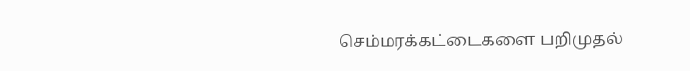செம்மரக்கட்டைகளை பறிமுதல்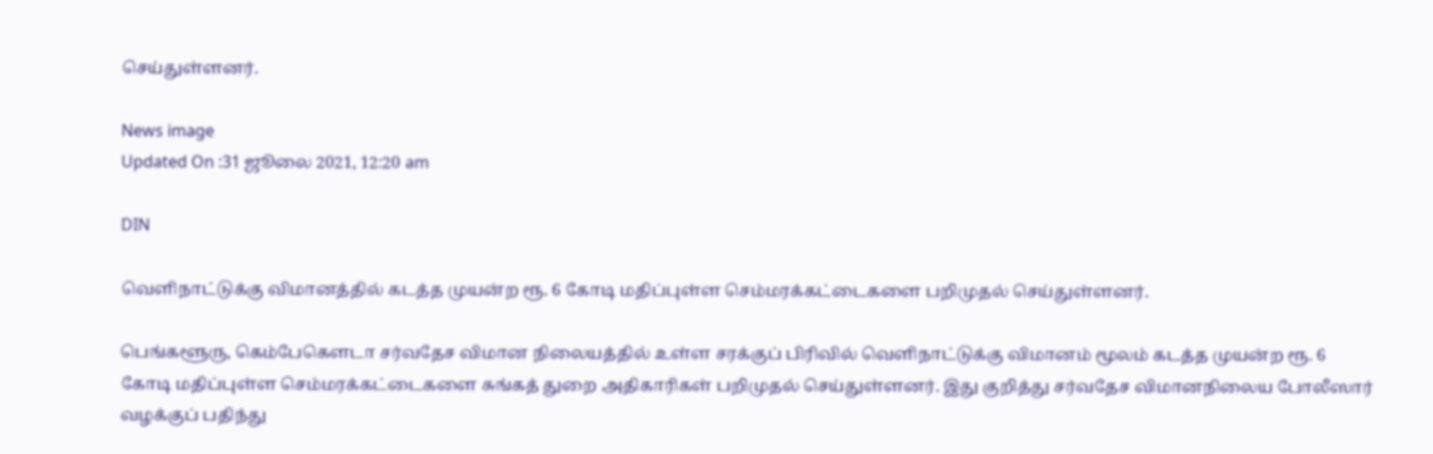செய்துள்ளனர்.

News image
Updated On :31 ஜூலை 2021, 12:20 am

DIN

வெளிநாட்டுக்கு விமானத்தில் கடத்த முயன்ற ரூ. 6 கோடி மதிப்புள்ள செம்மரக்கட்டைகளை பறிமுதல் செய்துள்ளனர்.

பெங்களூரு, கெம்பேகௌடா சர்வதேச விமான நிலையத்தில் உள்ள சரக்குப் பிரிவில் வெளிநாட்டுக்கு விமானம் மூலம் கடத்த முயன்ற ரூ. 6 கோடி மதிப்புள்ள செம்மரக்கட்டைகளை சுங்கத் துறை அதிகாரிகள் பறிமுதல் செய்துள்ளனர். இது குறித்து சர்வதேச விமானநிலைய போலீஸார் வழக்குப் பதிந்து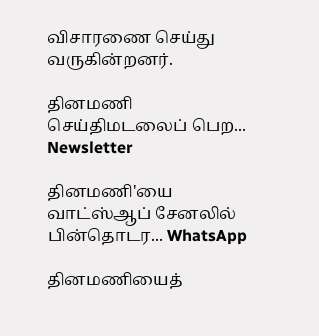விசாரணை செய்து வருகின்றனர்.

தினமணி செய்திமடலைப் பெற... Newsletter

தினமணி'யை வாட்ஸ்ஆப் சேனலில் பின்தொடர... WhatsApp

தினமணியைத்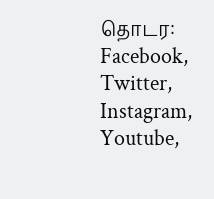தொடர: Facebook, Twitter, Instagram, Youtube,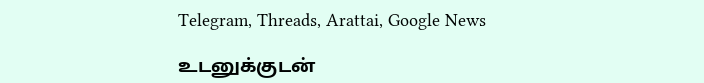Telegram, Threads, Arattai, Google News

உடனுக்குடன்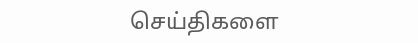செய்திகளை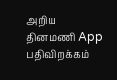அறிய தினமணி App பதிவிறக்கம்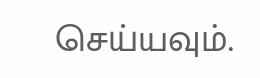செய்யவும்.